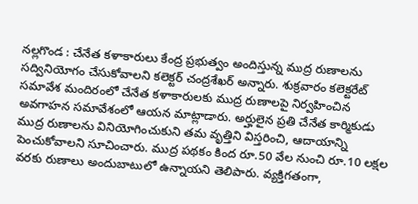నల్లగొండ : చేనేత కళాకారులు కేంద్ర ప్రభుత్వం అందిస్తున్న ముద్ర రుణాలను సద్వినియోగం చేసుకోవాలని కలెక్టర్ చంద్రశేఖర్ అన్నారు. శుక్రవారం కలెక్టరేట్ సమావేశ మందిరంలో చేనేత కళాకారులకు ముద్ర రుణాలపై నిర్వహించిన అవగాహన సమావేశంలో ఆయన మాట్లాడారు. అర్హులైన ప్రతి చేనేత కార్మికుడు ముద్ర రుణాలను వినియోగించుకుని తమ వృత్తిని విస్తరించి, ఆదాయాన్ని పెంచుకోవాలని సూచించారు. ముద్ర పథకం కింద రూ.50 వేల నుంచి రూ.10 లక్షల వరకు రుణాలు అందుబాటులో ఉన్నాయని తెలిపారు. వ్యక్తిగతంగా,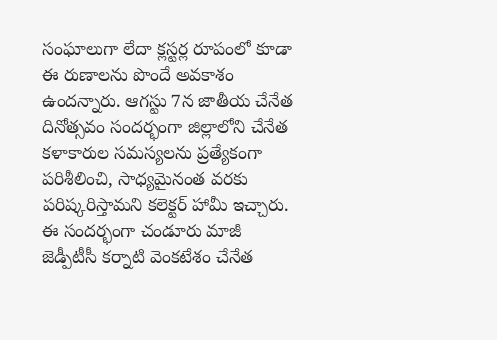సంఘాలుగా లేదా క్లస్టర్ల రూపంలో కూడా ఈ రుణాలను పొందే అవకాశం ఉందన్నారు. ఆగస్టు 7న జాతీయ చేనేత దినోత్సవం సందర్భంగా జిల్లాలోని చేనేత కళాకారుల సమస్యలను ప్రత్యేకంగా పరిశీలించి, సాధ్యమైనంత వరకు పరిష్కరిస్తామని కలెక్టర్ హామీ ఇచ్చారు. ఈ సందర్భంగా చండూరు మాజీ జెడ్పీటీసీ కర్నాటి వెంకటేశం చేనేత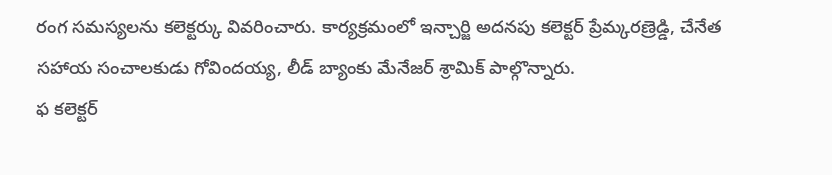రంగ సమస్యలను కలెక్టర్కు వివరించారు. కార్యక్రమంలో ఇన్చార్జి అదనపు కలెక్టర్ ప్రేమ్కరణ్రెడ్డి, చేనేత సహాయ సంచాలకుడు గోవిందయ్య, లీడ్ బ్యాంకు మేనేజర్ శ్రామిక్ పాల్గొన్నారు.
ఫ కలెక్టర్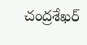చంద్రశేఖర్